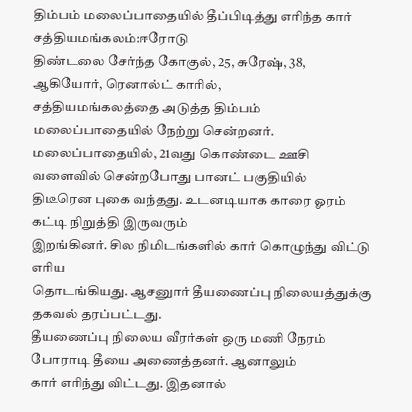திம்பம் மலைப்பாதையில் தீப்பிடித்து எரிந்த கார்
சத்தியமங்கலம்:ஈரோடு
திண்டலை சேர்ந்த கோகுல், 25, சுரேஷ், 38, ஆகியோர், ரெனால்ட் காரில்,
சத்தியமங்கலத்தை அடுத்த திம்பம் மலைப்பாதையில் நேற்று சென்றனர்.
மலைப்பாதையில், 21வது கொண்டை ஊசி வளைவில் சென்றபோது பானட் பகுதியில்
திடீரென புகை வந்தது. உடனடியாக காரை ஓரம் கட்டி நிறுத்தி இருவரும்
இறங்கினர். சில நிமிடங்களில் கார் கொழுந்து விட்டு எரிய
தொடங்கியது. ஆசனுார் தீயணைப்பு நிலையத்துக்கு தகவல் தரப்பட்டது.
தீயணைப்பு நிலைய வீரர்கள் ஒரு மணி நேரம் போராடி தீயை அணைத்தனர். ஆனாலும்
கார் எரிந்து விட்டது. இதனால்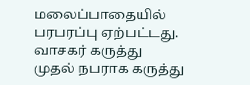மலைப்பாதையில் பரபரப்பு ஏற்பட்டது.
வாசகர் கருத்து
முதல் நபராக கருத்து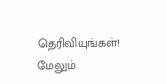தெரிவியுங்கள்!
மேலும்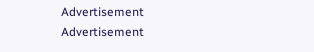Advertisement
Advertisement